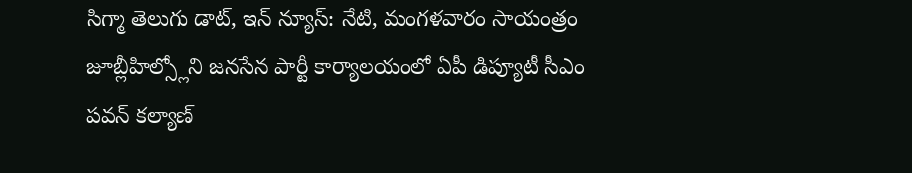సిగ్మా తెలుగు డాట్, ఇన్ న్యూస్: నేటి, మంగళవారం సాయంత్రం జూబ్లీహిల్స్లోని జనసేన పార్టీ కార్యాలయంలో ఏపీ డిప్యూటీ సీఎం పవన్ కల్యాణ్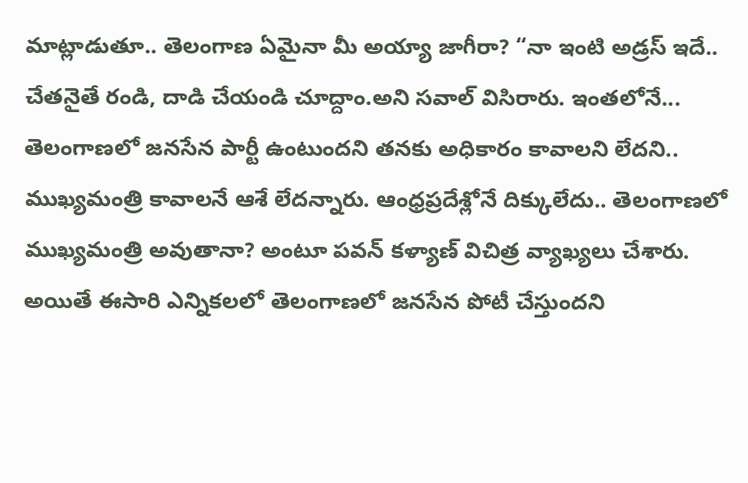మాట్లాడుతూ.. తెలంగాణ ఏమైనా మీ అయ్యా జాగీరా? “నా ఇంటి అడ్రస్ ఇదే.. చేతనైతే రండి, దాడి చేయండి చూద్దాం.అని సవాల్ విసిరారు. ఇంతలోనే... తెలంగాణలో జనసేన పార్టీ ఉంటుందని తనకు అధికారం కావాలని లేదని.. ముఖ్యమంత్రి కావాలనే ఆశే లేదన్నారు. ఆంధ్రప్రదేశ్లోనే దిక్కులేదు.. తెలంగాణలో ముఖ్యమంత్రి అవుతానా? అంటూ పవన్ కళ్యాణ్ విచిత్ర వ్యాఖ్యలు చేశారు. అయితే ఈసారి ఎన్నికలలో తెలంగాణలో జనసేన పోటీ చేస్తుందని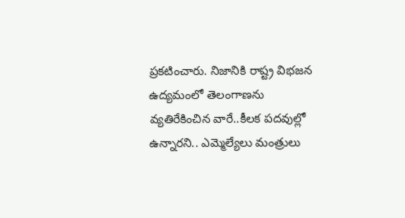ప్రకటించారు. నిజానికి రాష్ట్ర విభజన ఉద్యమంలో తెలంగాణను వ్యతిరేకించిన వారే..కీలక పదవుల్లో ఉన్నారని.. ఎమ్మెల్యేలు మంత్రులు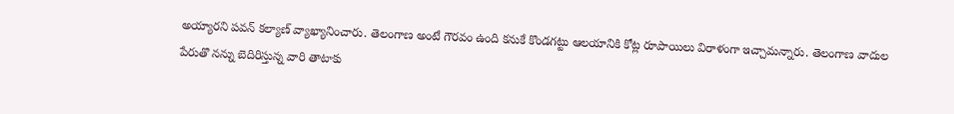అయ్యారని పవన్ కల్యాణ్ వ్యాఖ్యానించారు. తెలంగాణ అంటే గౌరవం ఉంది కనుకే కొండగట్టు ఆలయానికి కోట్ల రూపాయిలు విరాళంగా ఇచ్చామన్నారు. తెలంగాణ వాదుల పేరుతొ నన్ను బెదిరిస్తున్న వారి తాటాకు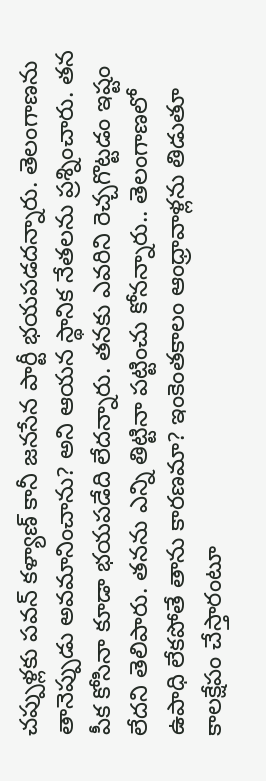చప్పుళ్లకు పవన్ కళ్యాణ్ కానీ జనసేన పార్టీ భయపడదన్నారు. తెలంగాణను తానెప్పుడు అవమానించాను? అని ఆయన స్థానిక నేతలను ప్రశ్నించారు. తన పీక కోసినా కూడా భయపడేది లేదన్నారు. తనకు ఎవరిని రెచ్చగొట్టడం ఇష్టం లేదని తెలిపారు. తనను ఎన్ని తిట్టినా పట్టించు కోనన్నారు.. తెలంగాణలో ఉపాధి లేకపోతే తాను కారణమా? ఇంకెంతకాలం ఆంధ్రావాళ్లను తిడుతూ కాలక్షేపం చేస్తారంటూ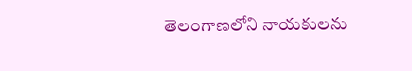తెలంగాణలోని నాయకులను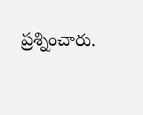ప్రశ్నించారు.